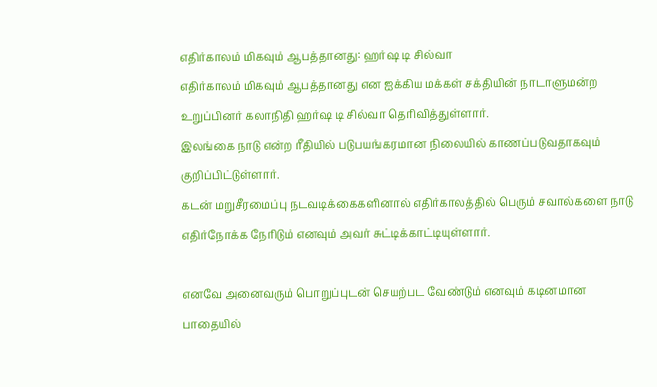எதிர்காலம் மிகவும் ஆபத்தானது: ஹர்ஷ டி சில்வா
எதிர்காலம் மிகவும் ஆபத்தானது என ஐக்கிய மக்கள் சக்தியின் நாடாளுமன்ற உறுப்பினர் கலாநிதி ஹர்ஷ டி சில்வா தெரிவித்துள்ளார்.
இலங்கை நாடு என்ற ரீதியில் படுபயங்கரமான நிலையில் காணப்படுவதாகவும் குறிப்பிட்டுள்ளார்.
கடன் மறுசீரமைப்பு நடவடிக்கைகளினால் எதிர்காலத்தில் பெரும் சவால்களை நாடு எதிர்நோக்க நேரிடும் எனவும் அவர் சுட்டிக்காட்டியுள்ளார்.

எனவே அனைவரும் பொறுப்புடன் செயற்பட வேண்டும் எனவும் கடினமான பாதையில்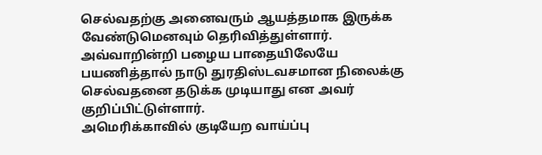செல்வதற்கு அனைவரும் ஆயத்தமாக இருக்க வேண்டுமெனவும் தெரிவித்துள்ளார்.
அவ்வாறின்றி பழைய பாதையிலேயே பயணித்தால் நாடு துரதிஸ்டவசமான நிலைக்கு செல்வதனை தடுக்க முடியாது என அவர் குறிப்பிட்டுள்ளார்.
அமெரிக்காவில் குடியேற வாய்ப்பு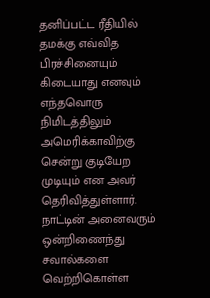தனிப்பட்ட ரீதியில் தமக்கு எவ்வித பிரச்சினையும் கிடையாது எனவும் எந்தவொரு நிமிடத்திலும் அமெரிக்காவிற்கு சென்று குடியேற முடியும் என அவர் தெரிவித்துள்ளார்.
நாட்டின் அனைவரும் ஒன்றிணைந்து சவால்களை வெற்றிகொள்ள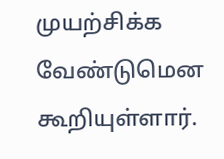முயற்சிக்க வேண்டுமென கூறியுள்ளார்.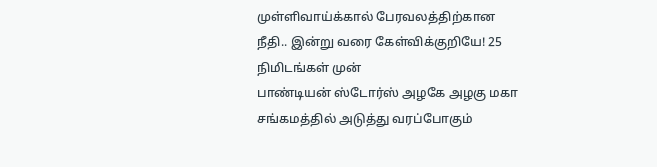முள்ளிவாய்க்கால் பேரவலத்திற்கான நீதி.. இன்று வரை கேள்விக்குறியே! 25 நிமிடங்கள் முன்
பாண்டியன் ஸ்டோர்ஸ் அழகே அழகு மகா சங்கமத்தில் அடுத்து வரப்போகும்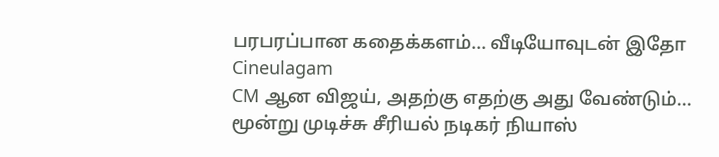பரபரப்பான கதைக்களம்... வீடியோவுடன் இதோ Cineulagam
CM ஆன விஜய், அதற்கு எதற்கு அது வேண்டும்... மூன்று முடிச்சு சீரியல் நடிகர் நியாஸ்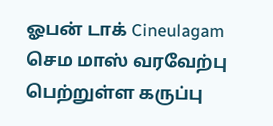ஓபன் டாக் Cineulagam
செம மாஸ் வரவேற்பு பெற்றுள்ள கருப்பு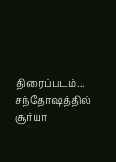திரைப்படம்... சந்தோஷத்தில் சூர்யா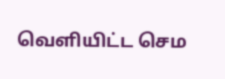வெளியிட்ட செம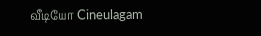வீடியோ Cineulagam